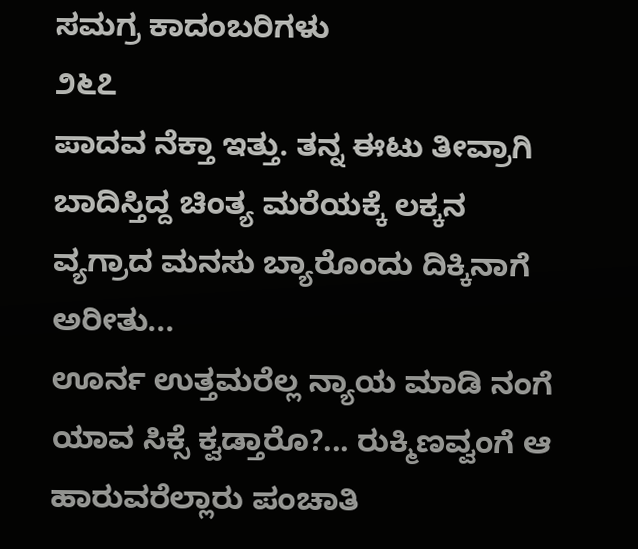ಸಮಗ್ರ ಕಾದಂಬರಿಗಳು
೨೬೭
ಪಾದವ ನೆಕ್ತಾ ಇತ್ತು. ತನ್ನ ಈಟು ತೀವ್ರಾಗಿ ಬಾದಿಸ್ತಿದ್ದ ಚಿಂತ್ಯ ಮರೆಯಕ್ಕೆ ಲಕ್ಕನ ವ್ಯಗ್ರಾದ ಮನಸು ಬ್ಯಾರೊಂದು ದಿಕ್ಕಿನಾಗೆ ಅರೀತು...
ಊರ್ನ ಉತ್ತಮರೆಲ್ಲ ನ್ಯಾಯ ಮಾಡಿ ನಂಗೆ ಯಾವ ಸಿಕ್ಸೆ ಕ್ವಡ್ತಾರೊ?... ರುಕ್ಮಿಣವ್ವಂಗೆ ಆ ಹಾರುವರೆಲ್ಲಾರು ಪಂಚಾತಿ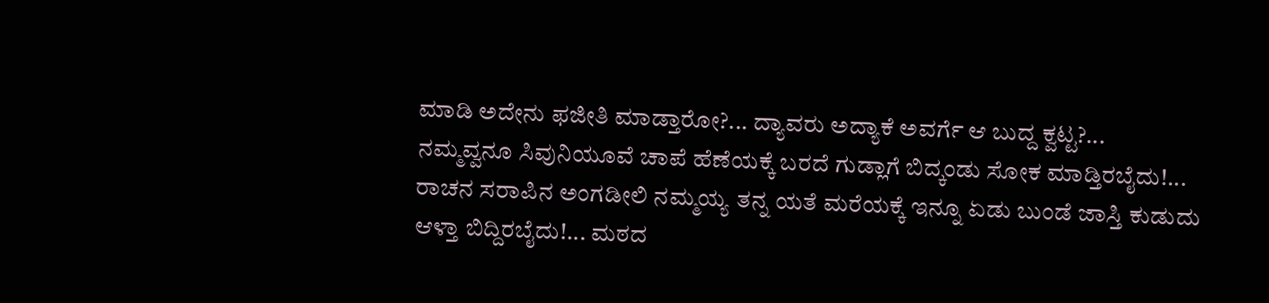ಮಾಡಿ ಅದೇನು ಫಜೀತಿ ಮಾಡ್ತಾರೋ?... ದ್ಯಾವರು ಅದ್ಯಾಕೆ ಅವರ್ಗೆ ಆ ಬುದ್ದ ಕ್ವಟ್ಟ?... ನಮ್ಮವ್ವನೂ ಸಿವುನಿಯೂವೆ ಚಾಪೆ ಹೆಣೆಯಕ್ಕೆ ಬರದೆ ಗುಡ್ಲಾಗೆ ಬಿದ್ಕಂಡು ಸೋಕ ಮಾಡ್ತಿರಬೈದು!... ರಾಚನ ಸರಾಪಿನ ಅಂಗಡೀಲಿ ನಮ್ಮಯ್ಯ ತನ್ನ ಯತೆ ಮರೆಯಕ್ಕೆ ಇನ್ನೂ ಏಡು ಬುಂಡೆ ಜಾಸ್ತಿ ಕುಡುದು ಆಳ್ತಾ ಬಿದ್ದಿರಬೈದು!... ಮಠದ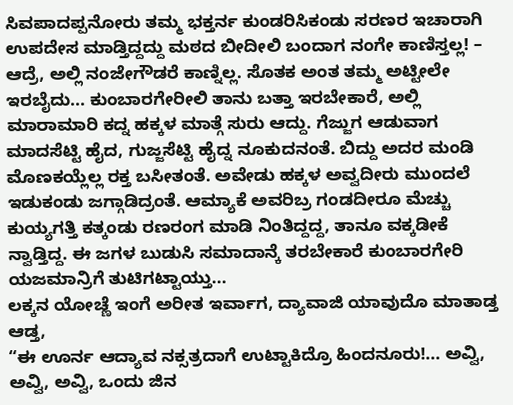ಸಿವಪಾದಪ್ಪನೋರು ತಮ್ಮ ಭಕ್ತರ್ನ ಕುಂಡರಿಸಿಕಂಡು ಸರಣರ ಇಚಾರಾಗಿ ಉಪದೇಸ ಮಾಡ್ತಿದ್ದದ್ದು ಮಠದ ಬೀದೀಲಿ ಬಂದಾಗ ನಂಗೇ ಕಾಣಿಸ್ತಲ್ಲ! – ಆದ್ರೆ, ಅಲ್ಲಿ ನಂಜೇಗೌಡರೆ ಕಾಣ್ನಿಲ್ಲ. ಸೊತಕ ಅಂತ ತಮ್ಮ ಅಟ್ಟೀಲೇ ಇರಬೈದು... ಕುಂಬಾರಗೇರೀಲಿ ತಾನು ಬತ್ತಾ ಇರಬೇಕಾರೆ, ಅಲ್ಲಿ ಮಾರಾಮಾರಿ ಕದ್ನ ಹಕ್ಕಳ ಮಾತ್ಗೆ ಸುರು ಆದ್ದು. ಗೆಜ್ಜುಗ ಆಡುವಾಗ ಮಾದಸೆಟ್ಟಿ ಹೈದ, ಗುಜ್ಜಸೆಟ್ಟಿ ಹೈದ್ನ ನೂಕುದನಂತೆ. ಬಿದ್ದು ಅದರ ಮಂಡಿ ಮೊಣಕಯ್ಲೆಲ್ಲ ರಕ್ತ ಬಸೀತಂತೆ. ಅವೇಡು ಹಕ್ಕಳ ಅವ್ವದೀರು ಮುಂದಲೆ ಇಡುಕಂಡು ಜಗ್ಗಾಡಿದ್ರಂತೆ. ಆಮ್ಯಾಕೆ ಅವರಿಬ್ರ ಗಂಡದೀರೂ ಮೆಚ್ಚು ಕುಯ್ಯಗತ್ತಿ ಕತ್ಕಂಡು ರಣರಂಗ ಮಾಡಿ ನಿಂತಿದ್ದದ್ದ, ತಾನೂ ವಕ್ಕಡೀಕೆ ನ್ವಾಡ್ತಿದ್ದ. ಈ ಜಗಳ ಬುಡುಸಿ ಸಮಾದಾನ್ಕೆ ತರಬೇಕಾರೆ ಕುಂಬಾರಗೇರಿ ಯಜಮಾನ್ರಿಗೆ ತುಟಿಗಟ್ಟಾಯ್ತು...
ಲಕ್ಕನ ಯೋಚ್ಣೆ ಇಂಗೆ ಅರೀತ ಇರ್ವಾಗ, ದ್ಯಾವಾಜಿ ಯಾವುದೊ ಮಾತಾಡ್ತ ಆಡ್ತ,
“ಈ ಊರ್ನ ಆದ್ಯಾವ ನಕ್ಸತ್ರದಾಗೆ ಉಟ್ಟಾಕಿದ್ರೊ ಹಿಂದನೂರು!... ಅವ್ವಿ, ಅವ್ವಿ, ಅವ್ವಿ, ಒಂದು ಜಿನ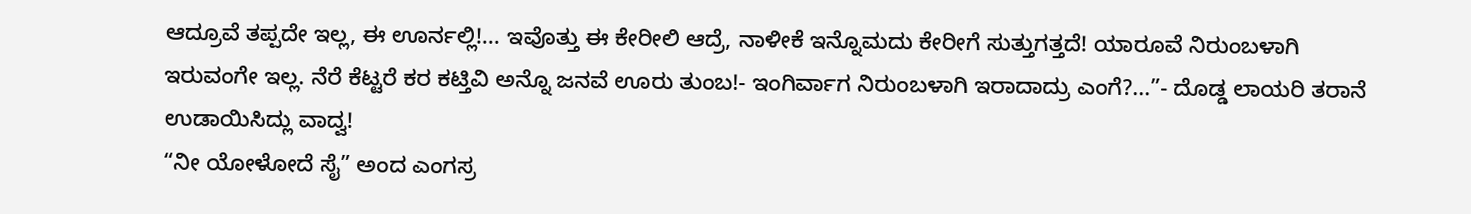ಆದ್ರೂವೆ ತಪ್ಪದೇ ಇಲ್ಲ, ಈ ಊರ್ನಲ್ಲಿ!... ಇವೊತ್ತು ಈ ಕೇರೀಲಿ ಆದ್ರೆ, ನಾಳೀಕೆ ಇನ್ನೊಮದು ಕೇರೀಗೆ ಸುತ್ತುಗತ್ತದೆ! ಯಾರೂವೆ ನಿರುಂಬಳಾಗಿ ಇರುವಂಗೇ ಇಲ್ಲ. ನೆರೆ ಕೆಟ್ಟರೆ ಕರ ಕಟ್ತಿವಿ ಅನ್ನೊ ಜನವೆ ಊರು ತುಂಬ!- ಇಂಗಿರ್ವಾಗ ನಿರುಂಬಳಾಗಿ ಇರಾದಾದ್ರು ಎಂಗೆ?...”- ದೊಡ್ಡ ಲಾಯರಿ ತರಾನೆ ಉಡಾಯಿಸಿದ್ಲು ವಾದ್ವ!
“ನೀ ಯೋಳೋದೆ ಸೈ” ಅಂದ ಎಂಗಸ್ರ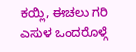ಕಯ್ಲಿ, ಈಚಲು ಗರಿ ಎಸುಳ ಒಂದರೊಳ್ಗೆ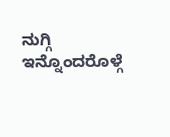ನುಗ್ಗಿ ಇನ್ನೊಂದರೊಳ್ಗೆ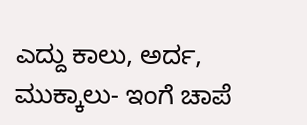ಎದ್ದು ಕಾಲು, ಅರ್ದ, ಮುಕ್ಕಾಲು- ಇಂಗೆ ಚಾಪೆ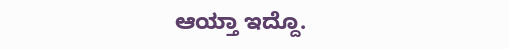ಆಯ್ತಾ ಇದ್ದೊ.